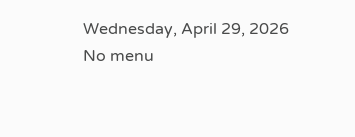Wednesday, April 29, 2026
No menu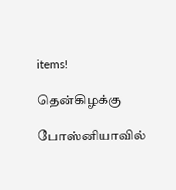items!

தென்கிழக்கு

போஸ்னியாவில்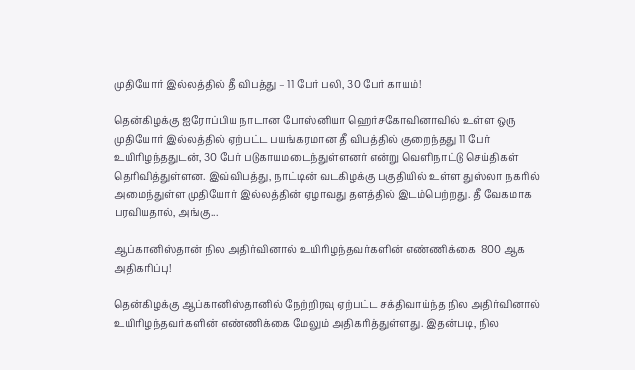முதியோர் இல்லத்தில் தீ விபத்து – 11 பேர் பலி, 30 பேர் காயம்!

தென்கிழக்கு ஐரோப்பிய நாடான போஸ்னியா ஹெர்சகோவினாவில் உள்ள ஒரு முதியோர் இல்லத்தில் ஏற்பட்ட பயங்கரமான தீ விபத்தில் குறைந்தது 11 பேர் உயிரிழந்ததுடன், 30 பேர் படுகாயமடைந்துள்ளனர் என்று வெளிநாட்டு செய்திகள் தெரிவித்துள்ளன. இவ்விபத்து, நாட்டின் வடகிழக்கு பகுதியில் உள்ள துஸ்லா நகரில் அமைந்துள்ள முதியோர் இல்லத்தின் ஏழாவது தளத்தில் இடம்பெற்றது. தீ வேகமாக பரவியதால், அங்கு...

ஆப்கானிஸ்தான் நில அதிர்வினால் உயிரிழந்தவர்களின் எண்ணிக்கை  800 ஆக அதிகரிப்பு!

தென்கிழக்கு ஆப்கானிஸ்தானில் நேற்றிரவு ஏற்பட்ட சக்திவாய்ந்த நில அதிர்வினால் உயிரிழந்தவர்களின் எண்ணிக்கை மேலும் அதிகரித்துள்ளது. இதன்படி, நில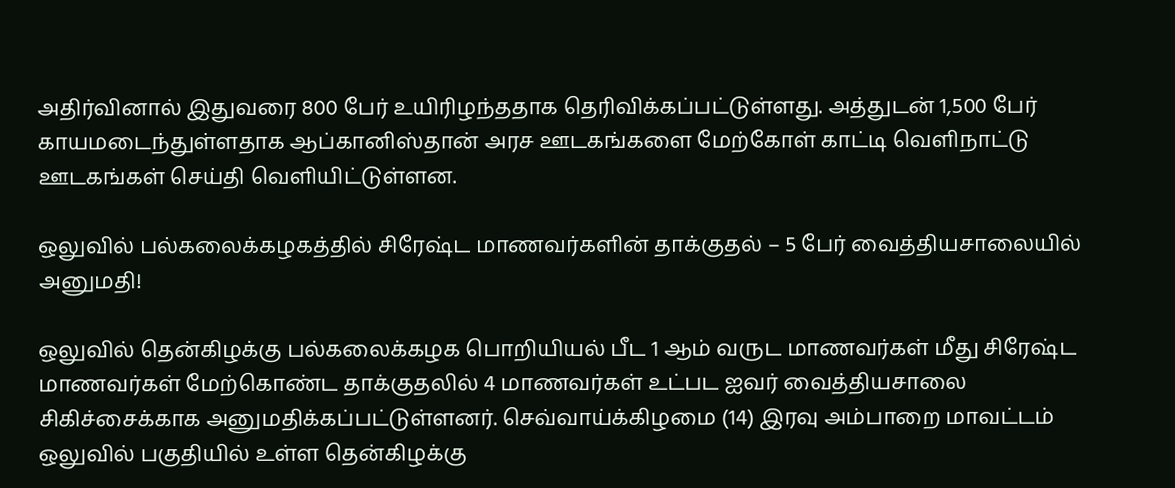அதிர்வினால் இதுவரை 800 பேர் உயிரிழந்ததாக தெரிவிக்கப்பட்டுள்ளது. அத்துடன் 1,500 பேர் காயமடைந்துள்ளதாக ஆப்கானிஸ்தான் அரச ஊடகங்களை மேற்கோள் காட்டி வெளிநாட்டு ஊடகங்கள் செய்தி வெளியிட்டுள்ளன.

ஒலுவில் பல்கலைக்கழகத்தில் சிரேஷ்ட மாணவர்களின் தாக்குதல் – 5 பேர் வைத்தியசாலையில் அனுமதி!

ஒலுவில் தென்கிழக்கு பல்கலைக்கழக பொறியியல் பீட 1 ஆம் வருட மாணவர்கள் மீது சிரேஷ்ட மாணவர்கள் மேற்கொண்ட தாக்குதலில் 4 மாணவர்கள் உட்பட ஐவர் வைத்தியசாலை சிகிச்சைக்காக அனுமதிக்கப்பட்டுள்ளனர். செவ்வாய்க்கிழமை (14) இரவு அம்பாறை மாவட்டம் ஒலுவில் பகுதியில் உள்ள தென்கிழக்கு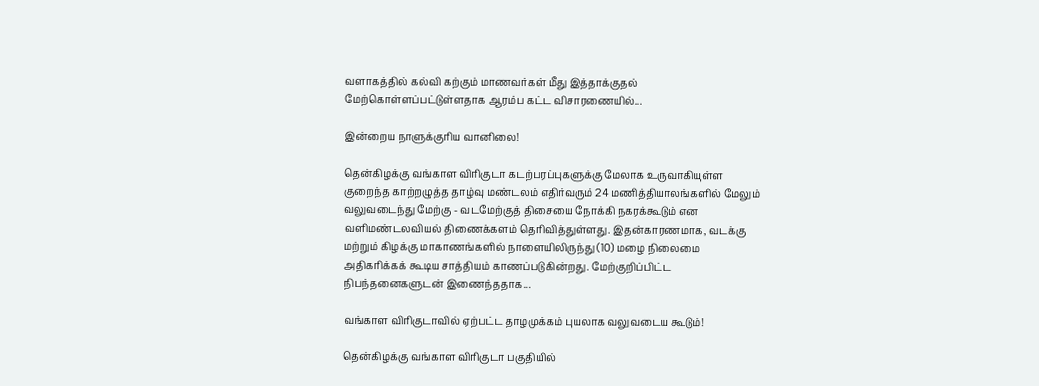வளாகத்தில் கல்வி கற்கும் மாணவர்கள் மீது இத்தாக்குதல் மேற்கொள்ளப்பட்டுள்ளதாக ஆரம்ப கட்ட விசாரணையில்...

இன்றைய நாளுக்குரிய வானிலை!

தென்கிழக்கு வங்காள விரிகுடா கடற்பரப்புகளுக்கு மேலாக உருவாகியுள்ள குறைந்த காற்றழுத்த தாழ்வு மண்டலம் எதிர்வரும் 24 மணித்தியாலங்களில் மேலும் வலுவடைந்து மேற்கு - வடமேற்குத் திசையை நோக்கி நகரக்கூடும் என வளிமண்டலவியல் திணைக்களம் தெரிவித்துள்ளது. இதன்காரணமாக, வடக்கு மற்றும் கிழக்கு மாகாணங்களில் நாளையிலிருந்து (10) மழை நிலைமை அதிகரிக்கக் கூடிய சாத்தியம் காணப்படுகின்றது. மேற்குறிப்பிட்ட நிபந்தனைகளுடன் இணைந்ததாக...

வங்காள விரிகுடாவில் ஏற்பட்ட தாழமுக்கம் புயலாக வலுவடைய கூடும்!

தென்கிழக்கு வங்காள விரிகுடா பகுதியில்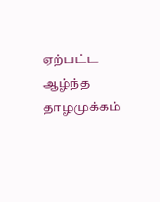ஏற்பட்ட ஆழ்ந்த தாழமுக்கம்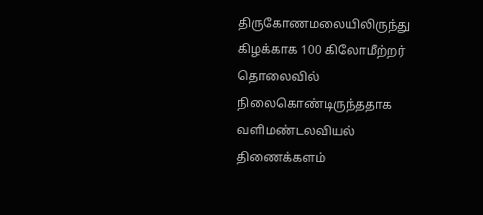திருகோணமலையிலிருந்து கிழக்காக 100 கிலோமீற்றர் தொலைவில் நிலைகொண்டிருந்ததாக வளிமண்டலவியல் திணைக்களம்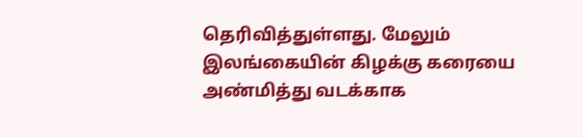தெரிவித்துள்ளது. மேலும் இலங்கையின் கிழக்கு கரையை அண்மித்து வடக்காக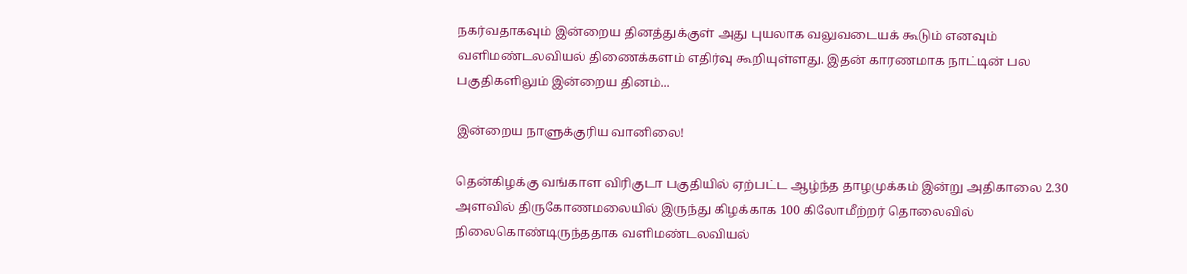நகர்வதாகவும் இன்றைய தினத்துக்குள் அது புயலாக வலுவடையக் கூடும் எனவும் வளிமண்டலவியல் திணைக்களம் எதிர்வு கூறியுள்ளது. இதன் காரணமாக நாட்டின் பல பகுதிகளிலும் இன்றைய தினம்...

இன்றைய நாளுக்குரிய வானிலை!

தென்கிழக்கு வங்காள விரிகுடா பகுதியில் ஏற்பட்ட ஆழ்ந்த தாழமுக்கம் இன்று அதிகாலை 2.30 அளவில் திருகோணமலையில் இருந்து கிழக்காக 100 கிலோமீற்றர் தொலைவில் நிலைகொண்டிருந்ததாக வளிமண்டலவியல்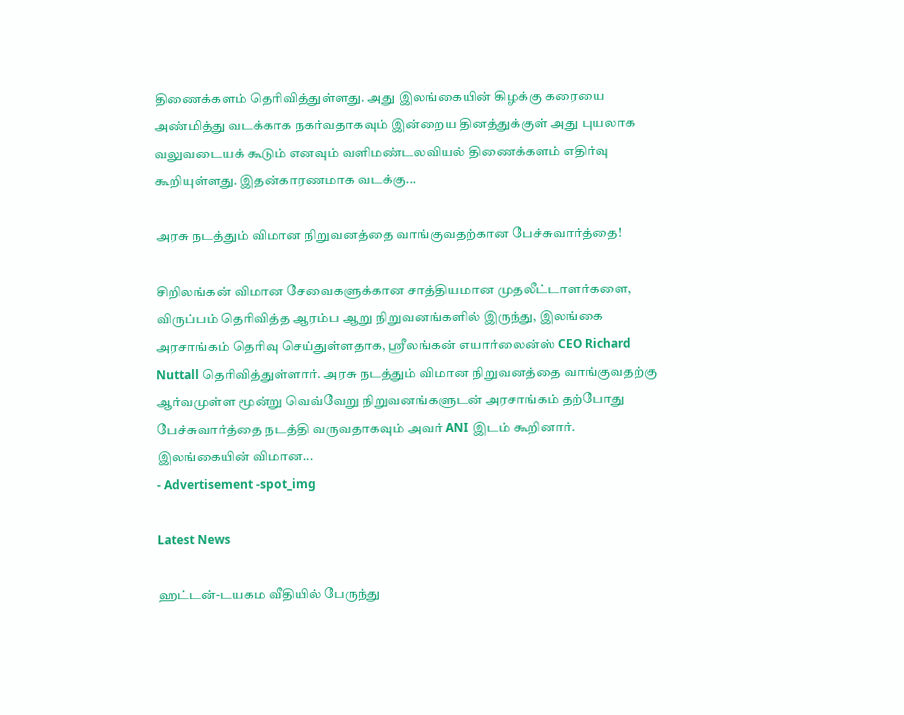திணைக்களம் தெரிவித்துள்ளது. அது இலங்கையின் கிழக்கு கரையை அண்மித்து வடக்காக நகர்வதாகவும் இன்றைய தினத்துக்குள் அது புயலாக வலுவடையக் கூடும் எனவும் வளிமண்டலவியல் திணைக்களம் எதிர்வு கூறியுள்ளது. இதன்காரணமாக வடக்கு...

அரசு நடத்தும் விமான நிறுவனத்தை வாங்குவதற்கான பேச்சுவார்த்தை!

சிறிலங்கன் விமான சேவைகளுக்கான சாத்தியமான முதலீட்டாளர்களை, விருப்பம் தெரிவித்த ஆரம்ப ஆறு நிறுவனங்களில் இருந்து, இலங்கை அரசாங்கம் தெரிவு செய்துள்ளதாக, ஸ்ரீலங்கன் எயார்லைன்ஸ் CEO Richard Nuttall தெரிவித்துள்ளார். அரசு நடத்தும் விமான நிறுவனத்தை வாங்குவதற்கு ஆர்வமுள்ள மூன்று வெவ்வேறு நிறுவனங்களுடன் அரசாங்கம் தற்போது பேச்சுவார்த்தை நடத்தி வருவதாகவும் அவர் ANI இடம் கூறினார். இலங்கையின் விமான...
- Advertisement -spot_img

Latest News

ஹட்டன்-டயகம வீதியில் பேருந்து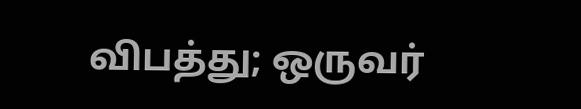விபத்து; ஒருவர்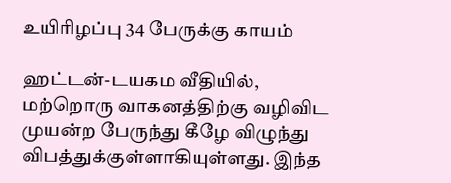உயிரிழப்பு 34 பேருக்கு காயம்

ஹட்டன்-டயகம வீதியில், மற்றொரு வாகனத்திற்கு வழிவிட முயன்ற பேருந்து கீழே விழுந்து விபத்துக்குள்ளாகியுள்ளது. இந்த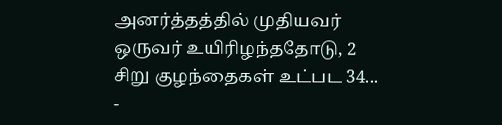அனர்த்தத்தில் முதியவர் ஒருவர் உயிரிழந்ததோடு, 2 சிறு குழந்தைகள் உட்பட 34...
-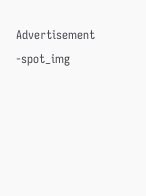Advertisement -spot_img